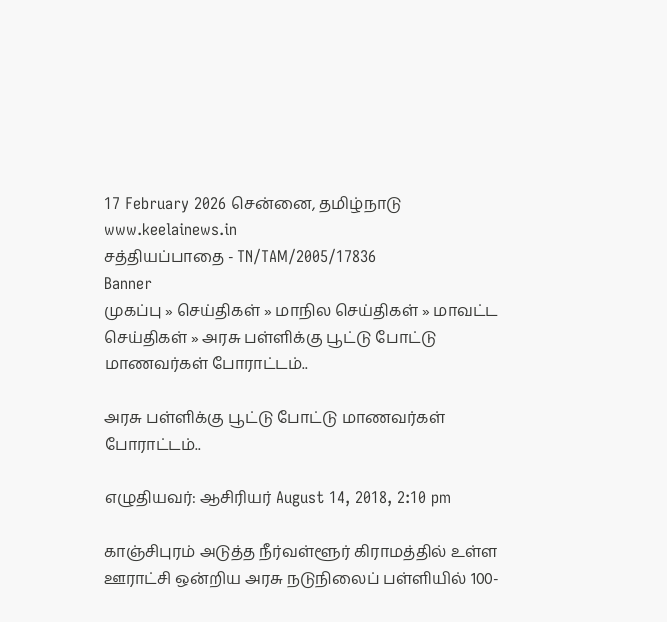17 February 2026 சென்னை, தமிழ்நாடு
www.keelainews.in
சத்தியப்பாதை - TN/TAM/2005/17836
Banner
முகப்பு » செய்திகள் » மாநில செய்திகள் » மாவட்ட செய்திகள் » அரசு பள்ளிக்கு பூட்டு போட்டு மாணவர்கள் போராட்டம்..

அரசு பள்ளிக்கு பூட்டு போட்டு மாணவர்கள் போராட்டம்..

எழுதியவர்: ஆசிரியர் August 14, 2018, 2:10 pm

காஞ்சிபுரம் அடுத்த நீர்வள்ளூர் கிராமத்தில் உள்ள ஊராட்சி ஒன்றிய அரசு நடுநிலைப் பள்ளியில் 100-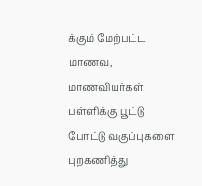க்கும் மேற்பட்ட மாணவ, மாணவியர்கள் பள்ளிக்கு பூட்டு போட்டு வகுப்புகளை புறகணித்து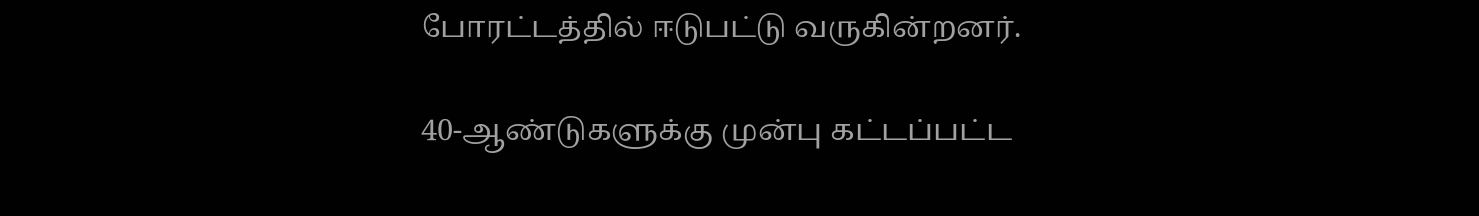போரட்டத்தில் ஈடுபட்டு வருகின்றனர்.

40-ஆண்டுகளுக்கு முன்பு கட்டப்பட்ட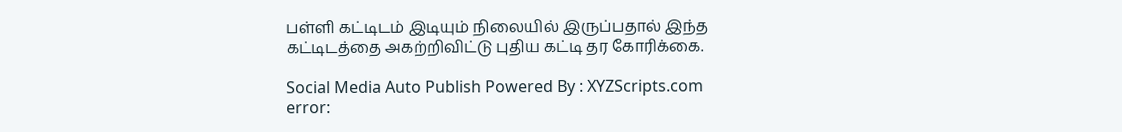பள்ளி கட்டிடம் இடியும் நிலையில் இருப்பதால் இந்த கட்டிடத்தை அகற்றிவிட்டு புதிய கட்டி தர கோரிக்கை.

Social Media Auto Publish Powered By : XYZScripts.com
error: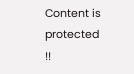Content is protected !!